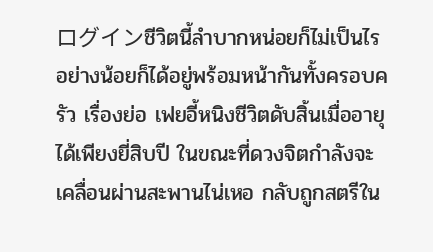ログインชีวิตนี้ลำบากหน่อยก็ไม่เป็นไร อย่างน้อยก็ได้อยู่พร้อมหน้ากันทั้งครอบครัว เรื่องย่อ เฟยอี้หนิงชีวิตดับสิ้นเมื่ออายุได้เพียงยี่สิบปี ในขณะที่ดวงจิตกำลังจะเคลื่อนผ่านสะพานไน่เหอ กลับถูกสตรีใน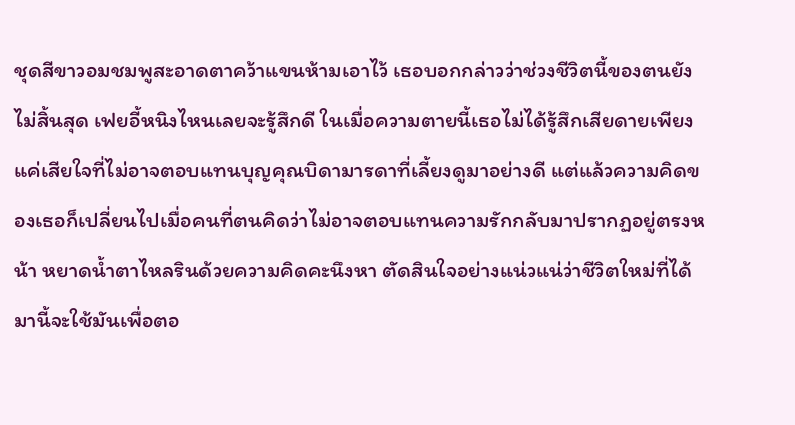ชุดสีขาวอมชมพูสะอาดตาคว้าแขนห้ามเอาไว้ เธอบอกกล่าวว่าช่วงชีวิตนี้ของตนยังไม่สิ้นสุด เฟยอี้หนิงไหนเลยจะรู้สึกดี ในเมื่อความตายนี้เธอไม่ได้รู้สึกเสียดายเพียงแค่เสียใจที่ไม่อาจตอบแทนบุญคุณบิดามารดาที่เลี้ยงดูมาอย่างดี แต่แล้วความคิดของเธอก็เปลี่ยนไปเมื่อคนที่ตนคิดว่าไม่อาจตอบแทนความรักกลับมาปรากฏอยู่ตรงหน้า หยาดน้ำตาไหลรินด้วยความคิดคะนึงหา ตัดสินใจอย่างแน่วแน่ว่าชีวิตใหม่ที่ได้มานี้จะใช้มันเพื่อตอ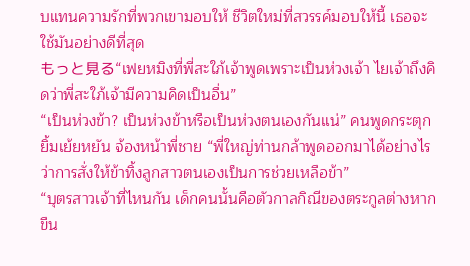บแทนความรักที่พวกเขามอบให้ ชีวิตใหม่ที่สวรรค์มอบให้นี้ เธอจะใช้มันอย่างดีที่สุด
もっと見る“เฟยหมิงที่พี่สะใภ้เจ้าพูดเพราะเป็นห่วงเจ้า ไยเจ้าถึงคิดว่าพี่สะใภ้เจ้ามีความคิดเป็นอื่น”
“เป็นห่วงข้า? เป็นห่วงข้าหรือเป็นห่วงตนเองกันแน่” คนพูดกระตุกยิ้มเย้ยหยัน จ้องหน้าพี่ชาย “พี่ใหญ่ท่านกล้าพูดออกมาได้อย่างไรว่าการสั่งให้ข้าทิ้งลูกสาวตนเองเป็นการช่วยเหลือข้า”
“บุตรสาวเจ้าที่ไหนกัน เด็กคนนั้นคือตัวกาลกิณีของตระกูลต่างหาก ขืน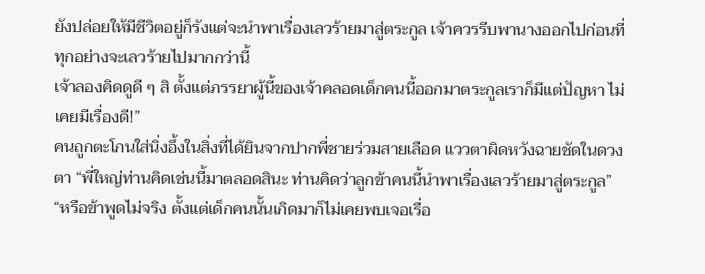ยังปล่อยให้มีชีวิตอยู่ก็รังแต่จะนำพาเรื่องเลวร้ายมาสู่ตระกูล เจ้าควรรีบพานางออกไปก่อนที่ทุกอย่างจะเลวร้ายไปมากกว่านี้
เจ้าลองคิดดูดี ๆ สิ ตั้งแต่ภรรยาผู้นี้ของเจ้าคลอดเด็กคนนี้ออกมาตระกูลเราก็มีแต่ปัญหา ไม่เคยมีเรื่องดี!”
คนถูกตะโกนใส่นิ่งอึ้งในสิ่งที่ได้ยินจากปากพี่ชายร่วมสายเลือด แววตาผิดหวังฉายชัดในดวงตา “พี่ใหญ่ท่านคิดเช่นนี้มาตลอดสินะ ท่านคิดว่าลูกข้าคนนี้นำพาเรื่องเลวร้ายมาสู่ตระกูล”
“หรือข้าพูดไม่จริง ตั้งแต่เด็กคนนั้นเกิดมาก็ไม่เคยพบเจอเรื่อ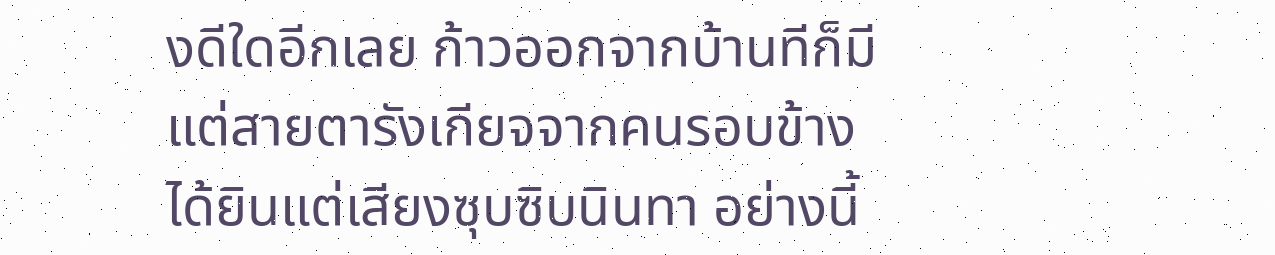งดีใดอีกเลย ก้าวออกจากบ้านทีก็มีแต่สายตารังเกียจจากคนรอบข้าง ได้ยินแต่เสียงซุบซิบนินทา อย่างนี้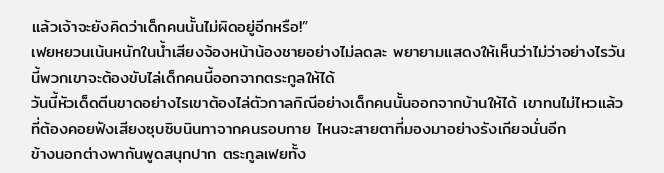แล้วเจ้าจะยังคิดว่าเด็กคนนั้นไม่ผิดอยู่อีกหรือ!”
เฟยหยวนเน้นหนักในน้ำเสียงจ้องหน้าน้องชายอย่างไม่ลดละ พยายามแสดงให้เห็นว่าไม่ว่าอย่างไรวันนี้พวกเขาจะต้องขับไล่เด็กคนนี้ออกจากตระกูลให้ได้
วันนี้หัวเด็ดตีนขาดอย่างไรเขาต้องไล่ตัวกาลกิณีอย่างเด็กคนนั้นออกจากบ้านให้ได้ เขาทนไม่ไหวแล้วที่ต้องคอยฟังเสียงซุบซิบนินทาจากคนรอบกาย ไหนจะสายตาที่มองมาอย่างรังเกียจนั่นอีก
ข้างนอกต่างพากันพูดสนุกปาก ตระกูลเฟยทั้ง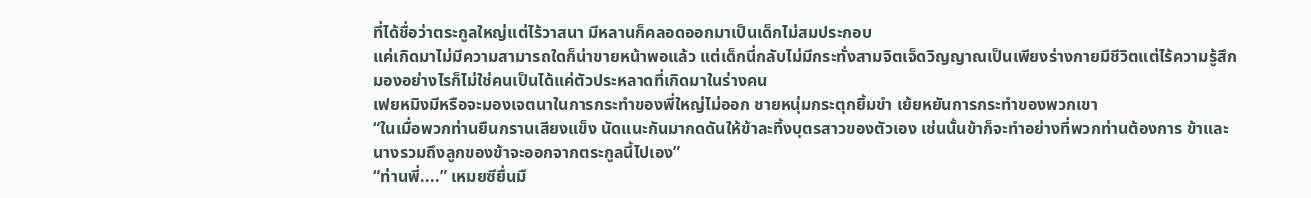ที่ได้ชื่อว่าตระกูลใหญ่แต่ไร้วาสนา มีหลานก็คลอดออกมาเป็นเด็กไม่สมประกอบ
แค่เกิดมาไม่มีความสามารถใดก็น่าขายหน้าพอแล้ว แต่เด็กนี่กลับไม่มีกระทั่งสามจิตเจ็ดวิญญาณเป็นเพียงร่างกายมีชีวิตแต่ไร้ความรู้สึก มองอย่างไรก็ไม่ใช่คนเป็นได้แค่ตัวประหลาดที่เกิดมาในร่างคน
เฟยหมิงมีหรือจะมองเจตนาในการกระทำของพี่ใหญ่ไม่ออก ชายหนุ่มกระตุกยิ้มขำ เย้ยหยันการกระทำของพวกเขา
“ในเมื่อพวกท่านยืนกรานเสียงแข็ง นัดแนะกันมากดดันให้ข้าละทิ้งบุตรสาวของตัวเอง เช่นนั้นข้าก็จะทำอย่างที่พวกท่านต้องการ ข้าและนางรวมถึงลูกของข้าจะออกจากตระกูลนี้ไปเอง”
“ท่านพี่....” เหมยซียื่นมื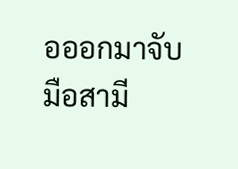อออกมาจับมือสามี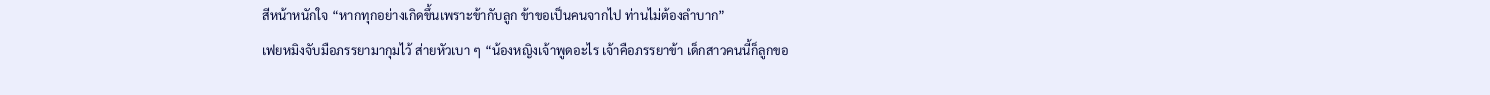สีหน้าหนักใจ “หากทุกอย่างเกิดขึ้นเพราะข้ากับลูก ข้าขอเป็นคนจากไป ท่านไม่ต้องลำบาก”
เฟยหมิงจับมือภรรยามากุมไว้ ส่ายหัวเบา ๆ “น้องหญิงเจ้าพูดอะไร เจ้าคือภรรยาข้า เด็กสาวคนนี้ก็ลูกขอ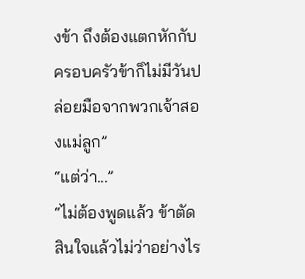งข้า ถึงต้องแตกหักกับครอบครัวข้าก็ไม่มีวันปล่อยมือจากพวกเจ้าสองแม่ลูก”
“แต่ว่า...”
“ไม่ต้องพูดแล้ว ข้าตัดสินใจแล้วไม่ว่าอย่างไร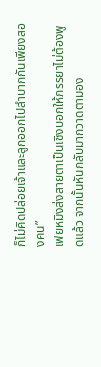ก็ไม่คิดปล่อยเจ้าและลูกออกไปลำบากกันเพียงสองคน”
เฟยหมิงส่งสายตาเป็นเชิงบอกให้ภรรยาไม่ต้องพูดแล้ว จากนั้นหันกลับมากวาดตามอง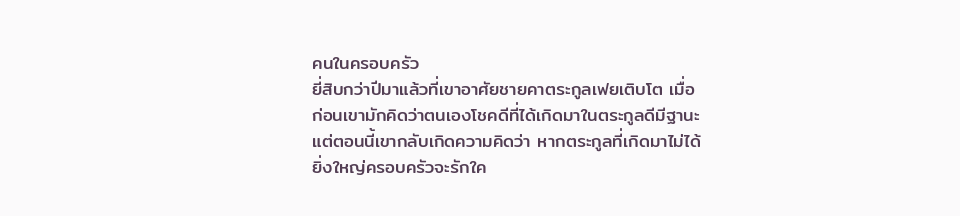คนในครอบครัว
ยี่สิบกว่าปีมาแล้วที่เขาอาศัยชายคาตระกูลเฟยเติบโต เมื่อก่อนเขามักคิดว่าตนเองโชคดีที่ได้เกิดมาในตระกูลดีมีฐานะ แต่ตอนนี้เขากลับเกิดความคิดว่า หากตระกูลที่เกิดมาไม่ได้ยิ่งใหญ่ครอบครัวจะรักใค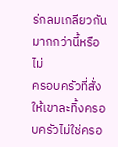ร่กลมเกลียวกันมากกว่านี้หรือไม่
ครอบครัวที่สั่งให้เขาละทิ้งครอบครัวไม่ใช่ครอ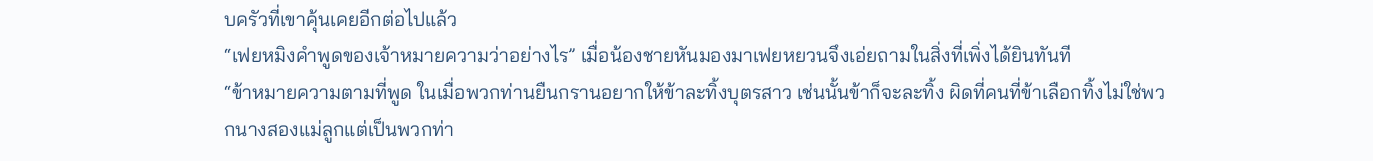บครัวที่เขาคุ้นเคยอีกต่อไปแล้ว
“เฟยหมิงคำพูดของเจ้าหมายความว่าอย่างไร” เมื่อน้องชายหันมองมาเฟยหยวนจึงเอ่ยถามในสิ่งที่เพิ่งได้ยินทันที
“ข้าหมายความตามที่พูด ในเมื่อพวกท่านยืนกรานอยากให้ข้าละทิ้งบุตรสาว เช่นนั้นข้าก็จะละทิ้ง ผิดที่คนที่ข้าเลือกทิ้งไม่ใช่พวกนางสองแม่ลูกแต่เป็นพวกท่า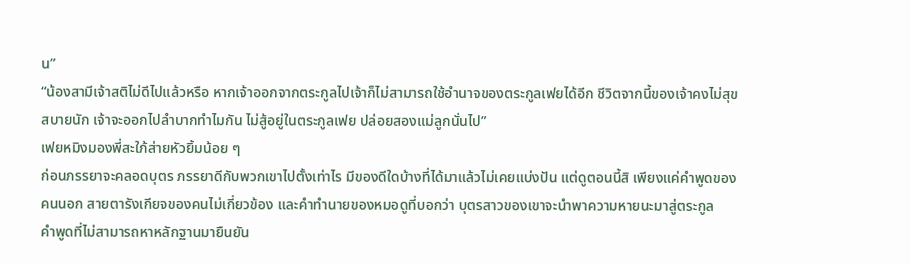น”
“น้องสามีเจ้าสติไม่ดีไปแล้วหรือ หากเจ้าออกจากตระกูลไปเจ้าก็ไม่สามารถใช้อำนาจของตระกูลเฟยได้อีก ชีวิตจากนี้ของเจ้าคงไม่สุขสบายนัก เจ้าจะออกไปลำบากทำไมกัน ไม่สู้อยู่ในตระกูลเฟย ปล่อยสองแม่ลูกนั่นไป”
เฟยหมิงมองพี่สะใภ้ส่ายหัวยิ้มน้อย ๆ
ก่อนภรรยาจะคลอดบุตร ภรรยาดีกับพวกเขาไปตั้งเท่าไร มีของดีใดบ้างที่ได้มาแล้วไม่เคยแบ่งปัน แต่ดูตอนนี้สิ เพียงแค่คำพูดของคนนอก สายตารังเกียจของคนไม่เกี่ยวข้อง และคำทำนายของหมอดูที่บอกว่า บุตรสาวของเขาจะนำพาความหายนะมาสู่ตระกูล
คำพูดที่ไม่สามารถหาหลักฐานมายืนยัน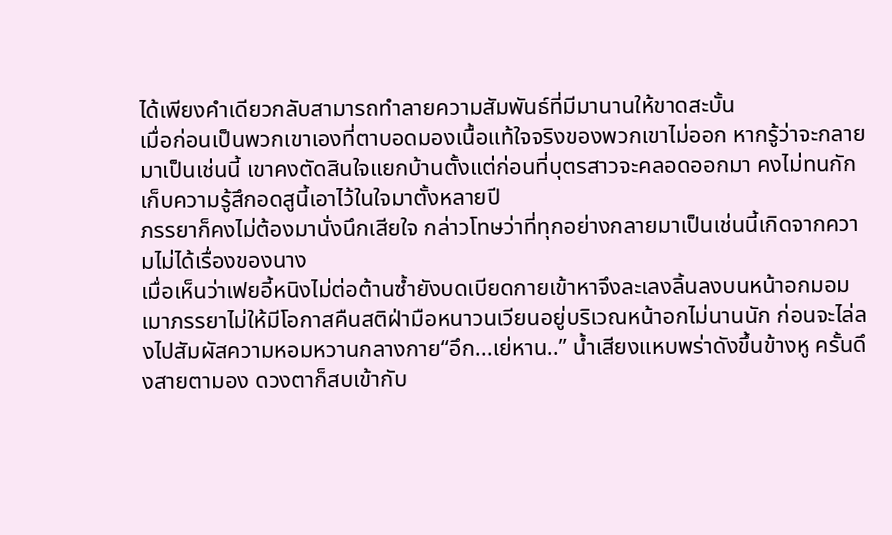ได้เพียงคำเดียวกลับสามารถทำลายความสัมพันธ์ที่มีมานานให้ขาดสะบั้น
เมื่อก่อนเป็นพวกเขาเองที่ตาบอดมองเนื้อแท้ใจจริงของพวกเขาไม่ออก หากรู้ว่าจะกลายมาเป็นเช่นนี้ เขาคงตัดสินใจแยกบ้านตั้งแต่ก่อนที่บุตรสาวจะคลอดออกมา คงไม่ทนกักเก็บความรู้สึกอดสูนี้เอาไว้ในใจมาตั้งหลายปี
ภรรยาก็คงไม่ต้องมานั่งนึกเสียใจ กล่าวโทษว่าที่ทุกอย่างกลายมาเป็นเช่นนี้เกิดจากความไม่ได้เรื่องของนาง
เมื่อเห็นว่าเฟยอี้หนิงไม่ต่อต้านซ้ำยังบดเบียดกายเข้าหาจึงละเลงลิ้นลงบนหน้าอกมอมเมาภรรยาไม่ให้มีโอกาสคืนสติฝ่ามือหนาวนเวียนอยู่บริเวณหน้าอกไม่นานนัก ก่อนจะไล่ลงไปสัมผัสความหอมหวานกลางกาย“อึก...เย่หาน..” น้ำเสียงแหบพร่าดังขึ้นข้างหู ครั้นดึงสายตามอง ดวงตาก็สบเข้ากับ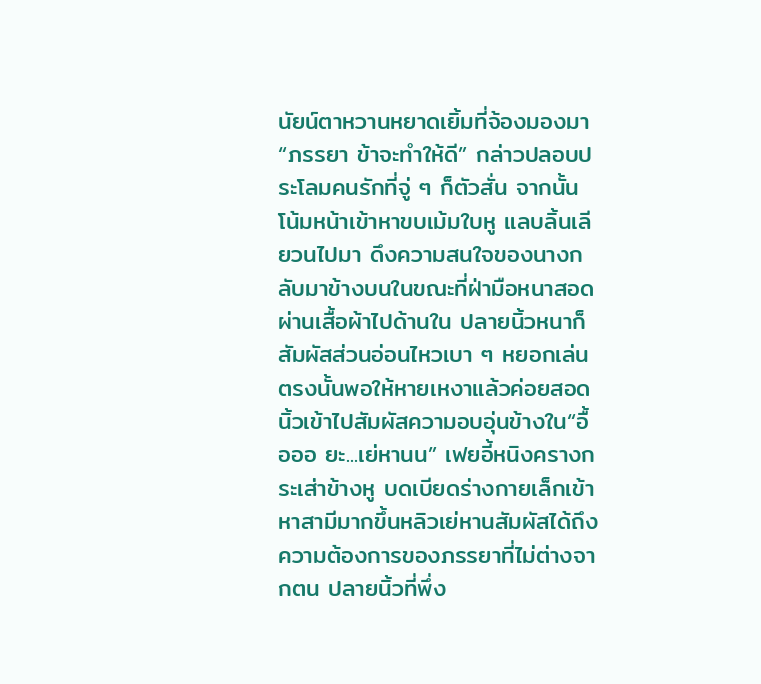นัยน์ตาหวานหยาดเยิ้มที่จ้องมองมา“ภรรยา ข้าจะทำให้ดี” กล่าวปลอบประโลมคนรักที่จู่ ๆ ก็ตัวสั่น จากนั้นโน้มหน้าเข้าหาขบเม้มใบหู แลบลิ้นเลียวนไปมา ดึงความสนใจของนางกลับมาข้างบนในขณะที่ฝ่ามือหนาสอดผ่านเสื้อผ้าไปด้านใน ปลายนิ้วหนาก็สัมผัสส่วนอ่อนไหวเบา ๆ หยอกเล่นตรงนั้นพอให้หายเหงาแล้วค่อยสอดนิ้วเข้าไปสัมผัสความอบอุ่นข้างใน“อื้อออ ยะ...เย่หานน” เฟยอี้หนิงครางกระเส่าข้างหู บดเบียดร่างกายเล็กเข้าหาสามีมากขึ้นหลิวเย่หานสัมผัสได้ถึงความต้องการของภรรยาที่ไม่ต่างจากตน ปลายนิ้วที่พึ่ง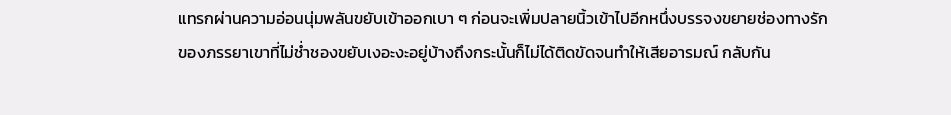แทรกผ่านความอ่อนนุ่มพลันขยับเข้าออกเบา ๆ ก่อนจะเพิ่มปลายนิ้วเข้าไปอีกหนึ่งบรรจงขยายช่องทางรักของภรรยาเขาที่ไม่ช่ำชองขยับเงอะงะอยู่บ้างถึงกระนั้นก็ไม่ได้ติดขัดจนทำให้เสียอารมณ์ กลับกัน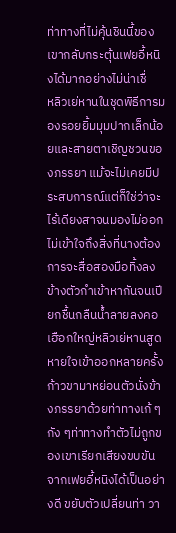ท่าทางที่ไม่คุ้นชินนี้ของเขากลับกระตุ้นเฟยอี้หนิงได้มากอย่างไม่น่าเชื่
หลิวเย่หานในชุดพิธีการมองรอยยิ้มมุมปากเล็กน้อยและสายตาเชิญชวนของภรรยา แม้จะไม่เคยมีประสบการณ์แต่ก็ใช่ว่าจะไร้เดียงสาจนมองไม่ออก ไม่เข้าใจถึงสิ่งที่นางต้องการจะสื่อสองมือทิ้งลงข้างตัวกำเข้าหากันจนเปียกชื้นกลืนน้ำลายลงคอเฮือกใหญ่หลิวเย่หานสูดหายใจเข้าออกหลายครั้ง ก้าวขามาหย่อนตัวนั่งข้างภรรยาด้วยท่าทางเก้ ๆ กัง ๆท่าทางทำตัวไม่ถูกของเขาเรียกเสียงขบขันจากเฟยอี้หนิงได้เป็นอย่างดี ขยับตัวเปลี่ยนท่า วา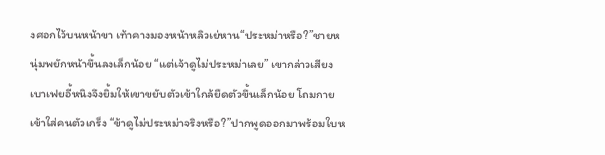งศอกไว้บนหน้าขา เท้าคางมองหน้าหลิวเย่หาน“ประหม่าหรือ?”ชายหนุ่มพยักหน้าขึ้นลงเล็กน้อย “แต่เจ้าดูไม่ประหม่าเลย” เขากล่าวเสียงเบาเฟยอี้หนิงจึงยิ้มให้เขาขยับตัวเข้าใกล้ยืดตัวขึ้นเล็กน้อย โถมกายเข้าใส่คนตัวเกร็ง “ข้าดูไม่ประหม่าจริงหรือ?”ปากพูดออกมาพร้อมใบห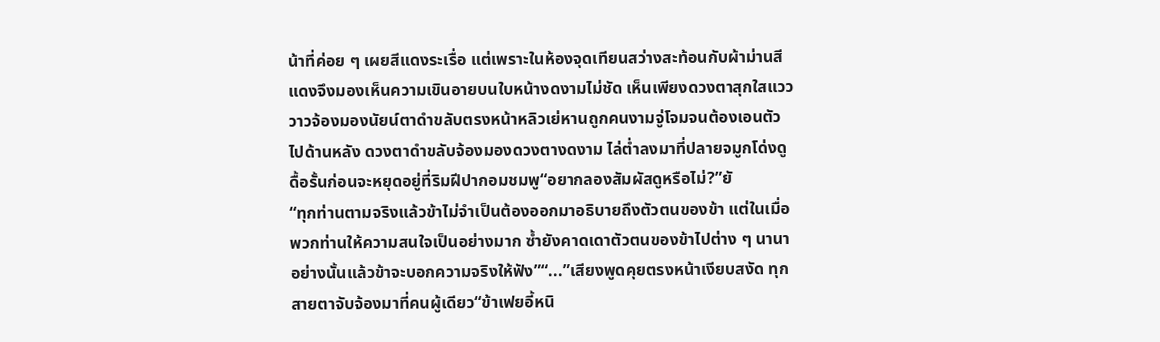น้าที่ค่อย ๆ เผยสีแดงระเรื่อ แต่เพราะในห้องจุดเทียนสว่างสะท้อนกับผ้าม่านสีแดงจึงมองเห็นความเขินอายบนใบหน้างดงามไม่ชัด เห็นเพียงดวงตาสุกใสแวววาวจ้องมองนัยน์ตาดำขลับตรงหน้าหลิวเย่หานถูกคนงามจู่โจมจนต้องเอนตัวไปด้านหลัง ดวงตาดำขลับจ้องมองดวงตางดงาม ไล่ต่ำลงมาที่ปลายจมูกโด่งดูดื้อรั้นก่อนจะหยุดอยู่ที่ริมฝีปากอมชมพู“อยากลองสัมผัสดูหรือไม่?”ยั
“ทุกท่านตามจริงแล้วข้าไม่จำเป็นต้องออกมาอธิบายถึงตัวตนของข้า แต่ในเมื่อพวกท่านให้ความสนใจเป็นอย่างมาก ซ้ำยังคาดเดาตัวตนของข้าไปต่าง ๆ นานา อย่างนั้นแล้วข้าจะบอกความจริงให้ฟัง”“...”เสียงพูดคุยตรงหน้าเงียบสงัด ทุกสายตาจับจ้องมาที่คนผู้เดียว“ข้าเฟยอี้หนิ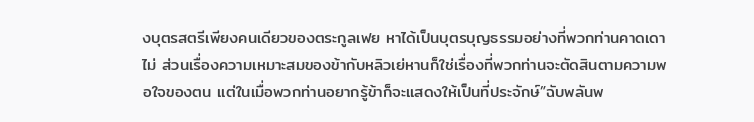งบุตรสตรีเพียงคนเดียวของตระกูลเฟย หาได้เป็นบุตรบุญธรรมอย่างที่พวกท่านคาดเดาไม่ ส่วนเรื่องความเหมาะสมของข้ากับหลิวเย่หานก็ใช่เรื่องที่พวกท่านจะตัดสินตามความพอใจของตน แต่ในเมื่อพวกท่านอยากรู้ข้าก็จะแสดงให้เป็นที่ประจักษ์”ฉับพลันพ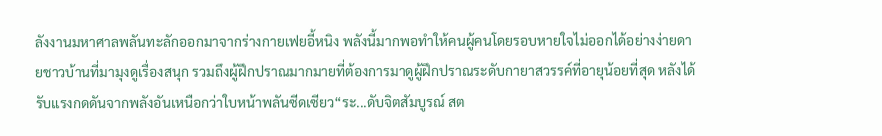ลังงานมหาศาลพลันทะลักออกมาจากร่างกายเฟยอี้หนิง พลังนี้มากพอทำให้คนผู้คนโดยรอบหายใจไม่ออกได้อย่างง่ายดายชาวบ้านที่มามุงดูเรื่องสนุก รวมถึงผู้ฝึกปราณมากมายที่ต้องการมาดูผู้ฝึกปราณระดับกายาสวรรค์ที่อายุน้อยที่สุด หลังได้รับแรงกดดันจากพลังอันเหนือกว่าใบหน้าพลันซีดเซียว“ระ...ดับจิตสัมบูรณ์ สต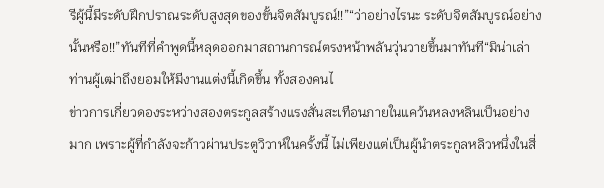รีผู้นี้มีระดับฝึกปราณระดับสูงสุดของขั้นจิตสัมบูรณ์!!”“ว่าอย่างไรนะ ระดับจิตสัมบูรณ์อย่างนั้นหรือ!!”ทันทีที่คำพูดนี้หลุดออกมาสถานการณ์ตรงหน้าพลันวุ่นวายขึ้นมาทันที“มิน่าเล่าท่านผู้เฒ่าถึงยอมให้มีงานแต่งนี้เกิดขึ้น ทั้งสองคนไ
ข่าวการเกี่ยวดองระหว่างสองตระกูลสร้างแรงสั่นสะเทือนภายในแคว้นหลงหลินเป็นอย่างมาก เพราะผู้ที่กำลังจะก้าวผ่านประตูวิวาห์ในครั้งนี้ ไม่เพียงแต่เป็นผู้นำตระกูลหลิวหนึ่งในสี่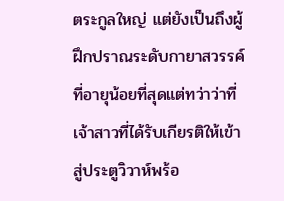ตระกูลใหญ่ แต่ยังเป็นถึงผู้ฝึกปราณระดับกายาสวรรค์ที่อายุน้อยที่สุดแต่ทว่าว่าที่เจ้าสาวที่ได้รับเกียรติให้เข้าสู่ประตูวิวาห์พร้อ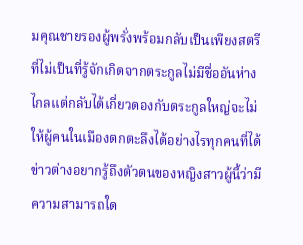มคุณชายรองผู้พรั่งพร้อมกลับเป็นเพียงสตรีที่ไม่เป็นที่รู้จักเกิดจากตระกูลไม่มีชื่ออันห่างไกลแต่กลับได้เกี่ยวดองกับตระกูลใหญ่จะไม่ให้ผู้คนในเมืองตกตะลึงได้อย่างไรทุกคนที่ได้ข่าวต่างอยากรู้ถึงตัวตนของหญิงสาวผู้นี้ว่ามีความสามารถใด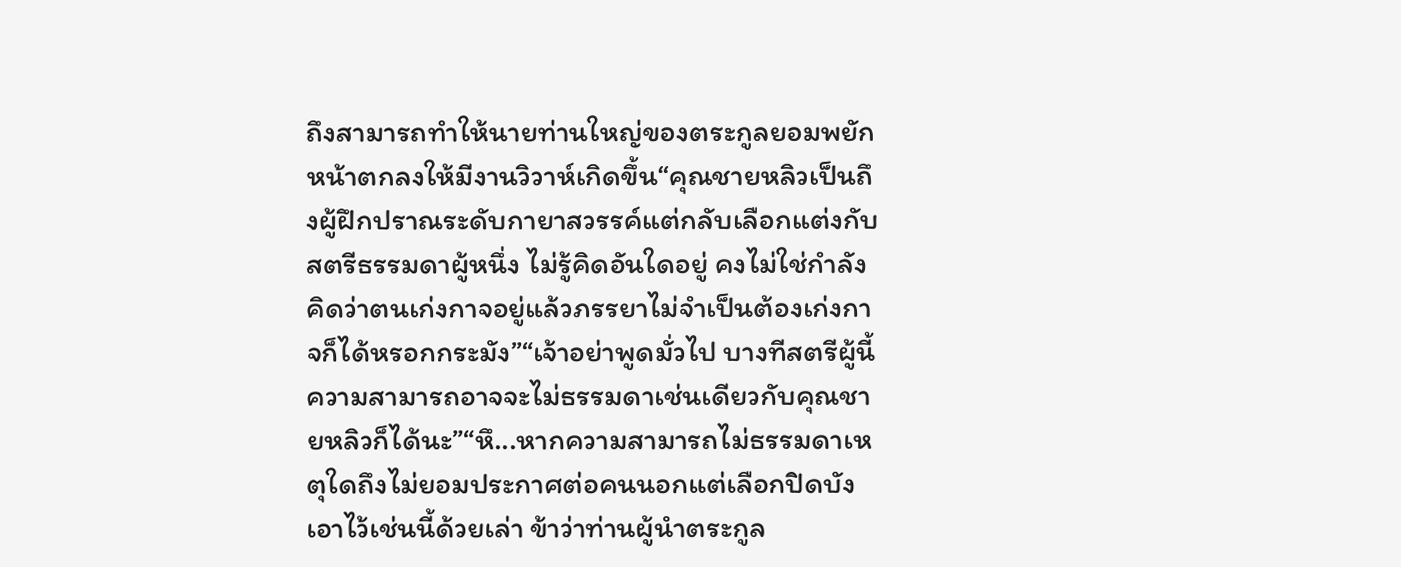ถึงสามารถทำให้นายท่านใหญ่ของตระกูลยอมพยักหน้าตกลงให้มีงานวิวาห์เกิดขึ้น“คุณชายหลิวเป็นถึงผู้ฝึกปราณระดับกายาสวรรค์แต่กลับเลือกแต่งกับสตรีธรรมดาผู้หนึ่ง ไม่รู้คิดอันใดอยู่ คงไม่ใช่กำลังคิดว่าตนเก่งกาจอยู่แล้วภรรยาไม่จำเป็นต้องเก่งกาจก็ได้หรอกกระมัง”“เจ้าอย่าพูดมั่วไป บางทีสตรีผู้นี้ความสามารถอาจจะไม่ธรรมดาเช่นเดียวกับคุณชายหลิวก็ได้นะ”“หึ...หากความสามารถไม่ธรรมดาเหตุใดถึงไม่ยอมประกาศต่อคนนอกแต่เลือกปิดบังเอาไว้เช่นนี้ด้วยเล่า ข้าว่าท่านผู้นำตระกูล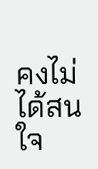คงไม่ได้สนใจ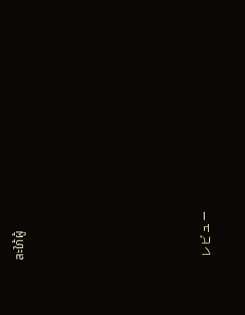สะใภ้ผู้






レビュー